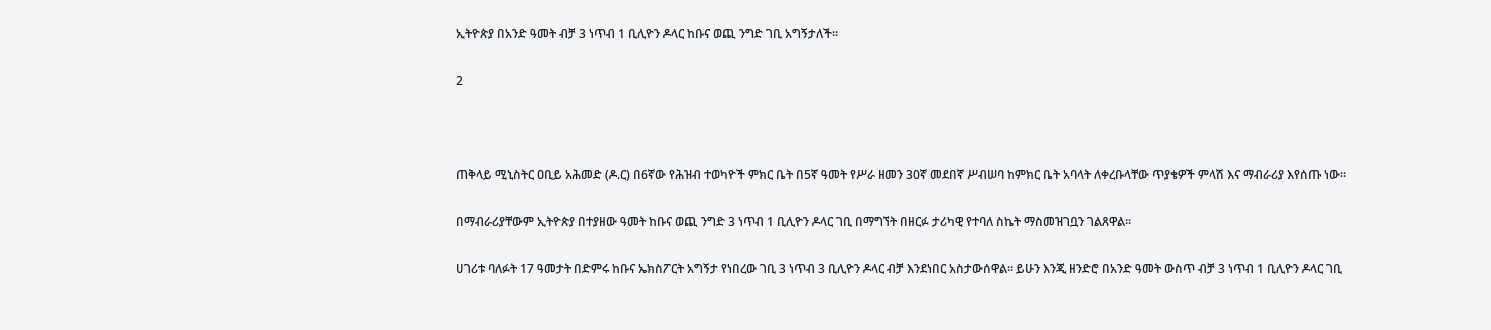ኢትዮጵያ በአንድ ዓመት ብቻ 3 ነጥብ 1 ቢሊዮን ዶላር ከቡና ወጪ ንግድ ገቢ አግኝታለች።

2



ጠቅላይ ሚኒስትር ዐቢይ አሕመድ (ዶ.ር) በ6ኛው የሕዝብ ተወካዮች ምክር ቤት በ5ኛ ዓመት የሥራ ዘመን 30ኛ መደበኛ ሥብሠባ ከምክር ቤት አባላት ለቀረቡላቸው ጥያቄዎች ምላሽ እና ማብራሪያ እየሰጡ ነው።

በማብራሪያቸውም ኢትዮጵያ በተያዘው ዓመት ከቡና ወጪ ንግድ 3 ነጥብ 1 ቢሊዮን ዶላር ገቢ በማግኘት በዘርፉ ታሪካዊ የተባለ ስኬት ማስመዝገቧን ገልጸዋል።

ሀገሪቱ ባለፉት 17 ዓመታት በድምሩ ከቡና ኤክስፖርት አግኝታ የነበረው ገቢ 3 ነጥብ 3 ቢሊዮን ዶላር ብቻ እንደነበር አስታውሰዋል። ይሁን እንጂ ዘንድሮ በአንድ ዓመት ውስጥ ብቻ 3 ነጥብ 1 ቢሊዮን ዶላር ገቢ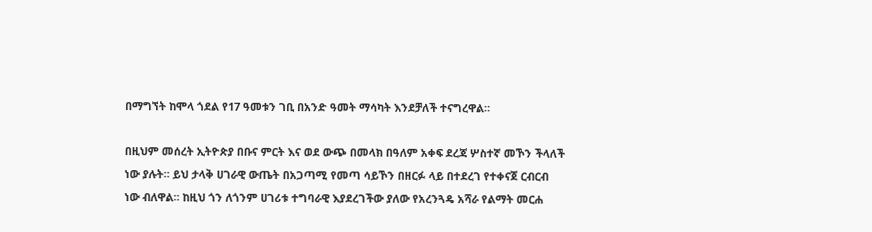በማግኘት ከሞላ ጎደል የ17 ዓመቱን ገቢ በአንድ ዓመት ማሳካት እንደቻለች ተናግረዋል።

በዚህም መሰረት ኢትዮጵያ በቡና ምርት እና ወደ ውጭ በመላክ በዓለም አቀፍ ደረጃ ሦስተኛ መኾን ችላለች ነው ያሉት። ይህ ታላቅ ሀገራዊ ውጤት በአጋጣሚ የመጣ ሳይኾን በዘርፉ ላይ በተደረገ የተቀናጀ ርብርብ ነው ብለዋል። ከዚህ ጎን ለጎንም ሀገሪቱ ተግባራዊ እያደረገችው ያለው የአረንጓዴ አሻራ የልማት መርሐ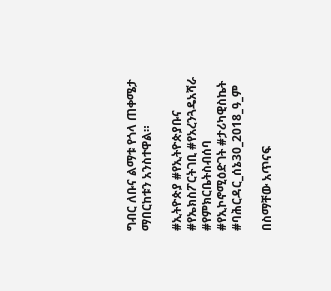ግብር ለቡና ልማቱ የጎላ ጠቀሜታ ማበርከቱን አንስተዋል።

#ኢትዮጵያ #የኢትዮጵያቡና #የኤክስፖርትገቢ #የአረንጓዴአሻራ #የምክርቤትስብሰባ #የኢኮኖሚዕድገት #ታሪካዊስኬት
#ባሕርዳር_ሰኔ30_2018_ዓ_ም

በስማቸው አጥናፍ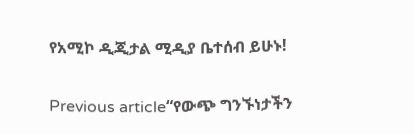የአሚኮ ዲጂታል ሚዲያ ቤተሰብ ይሁኑ!

Previous article“የውጭ ግንኙነታችን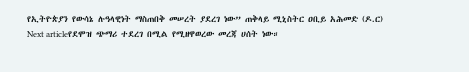የኢትዮጵያን የውሳኔ ሉዓላዊነት ማስጠበቅ መሠረት ያደረገ ነው” ጠቅላይ ሚኒስትር ዐቢይ አሕመድ (ዶ.ር)
Next articleየደሞዝ ጭማሪ ተደረገ በሚል የሚዘዋወረው መረጃ ሀሰት ነው።